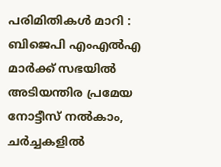പരിമിതികൾ മാറി : ബിജെപി എംഎൽഎ മാർക്ക് സഭയില്‍ അടിയന്തിര പ്രമേയ നോട്ടീസ് നല്‍കാം, ചര്‍ച്ചകളില്‍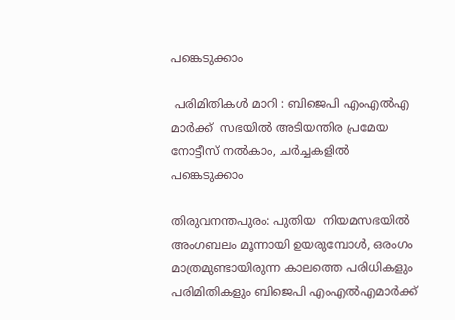പങ്കെടുക്കാം

 പരിമിതികൾ മാറി : ബിജെപി എംഎൽഎ മാർക്ക്  സഭയില്‍ അടിയന്തിര പ്രമേയ നോട്ടീസ് നല്‍കാം, ചര്‍ച്ചകളില്‍ പങ്കെടുക്കാം

തിരുവനന്തപുരം: പുതിയ  നിയമസഭയില്‍ അംഗബലം മൂന്നായി ഉയരുമ്പോള്‍, ഒരംഗം മാത്രമുണ്ടായിരുന്ന കാലത്തെ പരിധികളും പരിമിതികളും ബിജെപി എംഎൽഎമാർക്ക്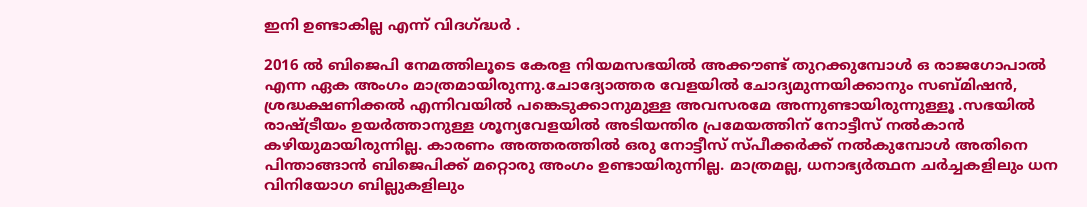ഇനി ഉണ്ടാകില്ല എന്ന് വിദഗ്ദ്ധർ .

2016 ല്‍ ബിജെപി നേമത്തിലൂടെ കേരള നിയമസഭയില്‍ അക്കൗണ്ട് തുറക്കുമ്പോള്‍ ഒ രാജഗോപാല്‍ എന്ന ഏക അംഗം മാത്രമായിരുന്നു.ചോദ്യോത്തര വേളയില്‍ ചോദ്യമുന്നയിക്കാനും സബ്മിഷന്‍, ശ്രദ്ധക്ഷണിക്കല്‍ എന്നിവയില്‍ പങ്കെടുക്കാനുമുള്ള അവസരമേ അന്നുണ്ടായിരുന്നുള്ളൂ .സഭയില്‍ രാഷ്ട്രീയം ഉയര്‍ത്താനുള്ള ശൂന്യവേളയില്‍ അടിയന്തിര പ്രമേയത്തിന് നോട്ടീസ് നല്‍കാന്‍ കഴിയുമായിരുന്നില്ല. കാരണം അത്തരത്തില്‍ ഒരു നോട്ടീസ് സ്പീക്കര്‍ക്ക് നല്‍കുമ്പോള്‍ അതിനെ പിന്താങ്ങാന്‍ ബിജെപിക്ക് മറ്റൊരു അംഗം ഉണ്ടായിരുന്നില്ല. മാത്രമല്ല, ധനാഭ്യര്‍ത്ഥന ചര്‍ച്ചകളിലും ധന വിനിയോഗ ബില്ലുകളിലും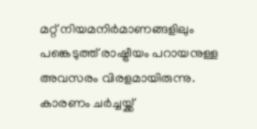മറ്റ് നിയമനിര്‍മാണങ്ങളിലും പങ്കെടുത്ത് രാഷ്ട്രീയം പറായനുള്ള അവസരം വിരളമായിരുന്നു. കാരണം ചര്‍ച്ചയ്ക്ക്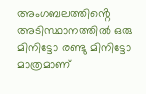അംഗബലത്തിൻ്റെ അടിസ്ഥാനത്തില്‍ ഒരു മിനിട്ടോ രണ്ടു മിനിട്ടോ മാത്രമാണ്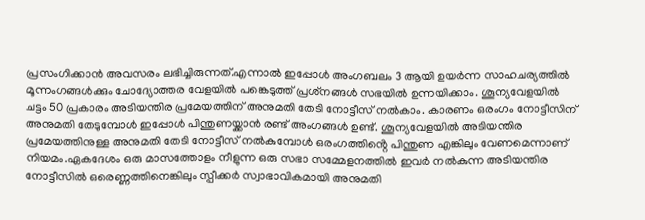പ്രസംഗിക്കാന്‍ അവസരം ലഭിച്ചിരുന്നത്.എന്നാല്‍ ഇപ്പോള്‍ അംഗബലം 3 ആയി ഉയര്‍ന്ന സാഹചര്യത്തില്‍ മൂന്നംഗങ്ങള്‍ക്കും ചോദ്യോത്തര വേളയില്‍ പങ്കെടുത്ത് പ്രശ്‌നങ്ങള്‍ സഭയില്‍ ഉന്നയിക്കാം. ശൂന്യവേളയില്‍ ചട്ടം 50 പ്രകാരം അടിയന്തിര പ്രമേയത്തിന് അനുമതി തേടി നോട്ടീസ് നല്‍കാം. കാരണം ഒരംഗം നോട്ടീസിന് അനുമതി തേടുമ്പോള്‍ ഇപ്പോള്‍ പിന്തുണയ്ക്കാന്‍ രണ്ട് അംഗങ്ങള്‍ ഉണ്ട്. ശൂന്യവേളയില്‍ അടിയന്തിര പ്രമേയത്തിനുള്ള അനുമതി തേടി നോട്ടീസ് നല്‍കുമ്പോള്‍ ഒരംഗത്തിൻ്റെ പിന്തുണ എങ്കിലും വേണമെന്നാണ് നിയമം.ഏകദേശം ഒരു മാസത്തോളം നീളുന്ന ഒരു സഭാ സമ്മേളനത്തില്‍ ഇവര്‍ നല്‍കുന്ന അടിയന്തിര നോട്ടീസില്‍ ഒരെണ്ണത്തിനെങ്കിലും സ്പീക്കര്‍ സ്വാഭാവികമായി അനുമതി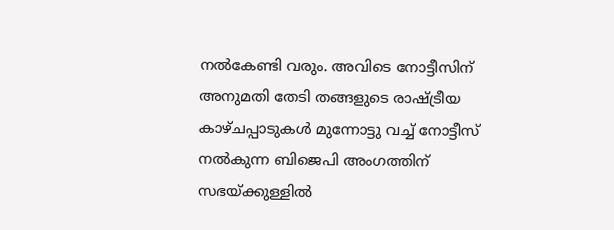നല്‍കേണ്ടി വരും. അവിടെ നോട്ടീസിന് അനുമതി തേടി തങ്ങളുടെ രാഷ്ട്രീയ കാഴ്ചപ്പാടുകള്‍ മുന്നോട്ടു വച്ച് നോട്ടീസ് നല്‍കുന്ന ബിജെപി അംഗത്തിന് സഭയ്ക്കുള്ളില്‍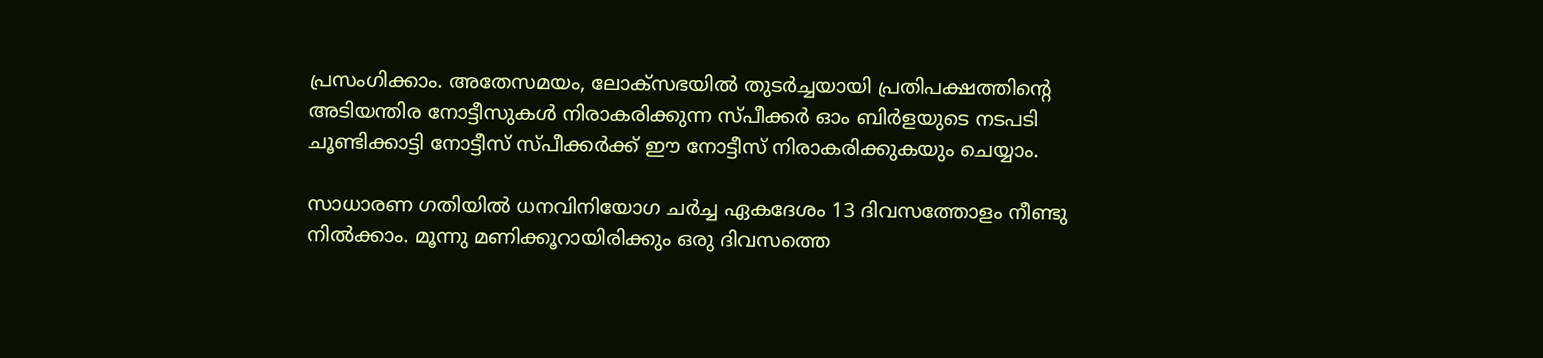പ്രസംഗിക്കാം. അതേസമയം, ലോക്‌സഭയില്‍ തുടര്‍ച്ചയായി പ്രതിപക്ഷത്തിൻ്റെ അടിയന്തിര നോട്ടീസുകള്‍ നിരാകരിക്കുന്ന സ്പീക്കര്‍ ഓം ബിര്‍ളയുടെ നടപടി ചൂണ്ടിക്കാട്ടി നോട്ടീസ് സ്പീക്കര്‍ക്ക് ഈ നോട്ടീസ് നിരാകരിക്കുകയും ചെയ്യാം.

സാധാരണ ഗതിയില്‍ ധനവിനിയോഗ ചര്‍ച്ച ഏകദേശം 13 ദിവസത്തോളം നീണ്ടു നില്‍ക്കാം. മൂന്നു മണിക്കൂറായിരിക്കും ഒരു ദിവസത്തെ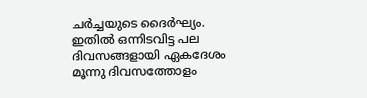ചര്‍ച്ചയുടെ ദൈര്‍ഘ്യം. ഇതില്‍ ഒന്നിടവിട്ട പല ദിവസങ്ങളായി ഏകദേശം മൂന്നു ദിവസത്തോളം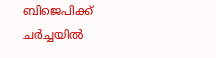ബിജെപിക്ക് ചര്‍ച്ചയില്‍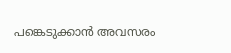പങ്കെടുക്കാന്‍ അവസരം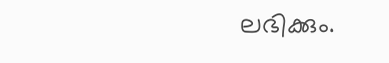ലഭിക്കും.